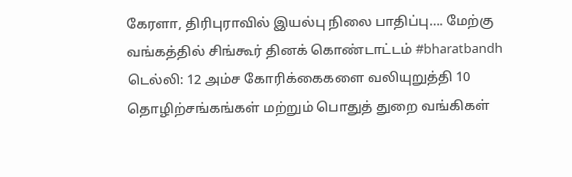கேரளா, திரிபுராவில் இயல்பு நிலை பாதிப்பு…. மேற்கு வங்கத்தில் சிங்கூர் தினக் கொண்டாட்டம் #bharatbandh
டெல்லி: 12 அம்ச கோரிக்கைகளை வலியுறுத்தி 10 தொழிற்சங்கங்கள் மற்றும் பொதுத் துறை வங்கிகள்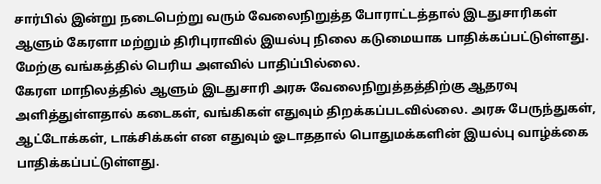சார்பில் இன்று நடைபெற்று வரும் வேலைநிறுத்த போராட்டத்தால் இடதுசாரிகள் ஆளும் கேரளா மற்றும் திரிபுராவில் இயல்பு நிலை கடுமையாக பாதிக்கப்பட்டுள்ளது. மேற்கு வங்கத்தில் பெரிய அளவில் பாதிப்பில்லை.
கேரள மாநிலத்தில் ஆளும் இடதுசாரி அரசு வேலைநிறுத்தத்திற்கு ஆதரவு அளித்துள்ளதால் கடைகள், வங்கிகள் எதுவும் திறக்கப்படவில்லை. அரசு பேருந்துகள், ஆட்டோக்கள், டாக்சிக்கள் என எதுவும் ஓடாததால் பொதுமக்களின் இயல்பு வாழ்க்கை பாதிக்கப்பட்டுள்ளது.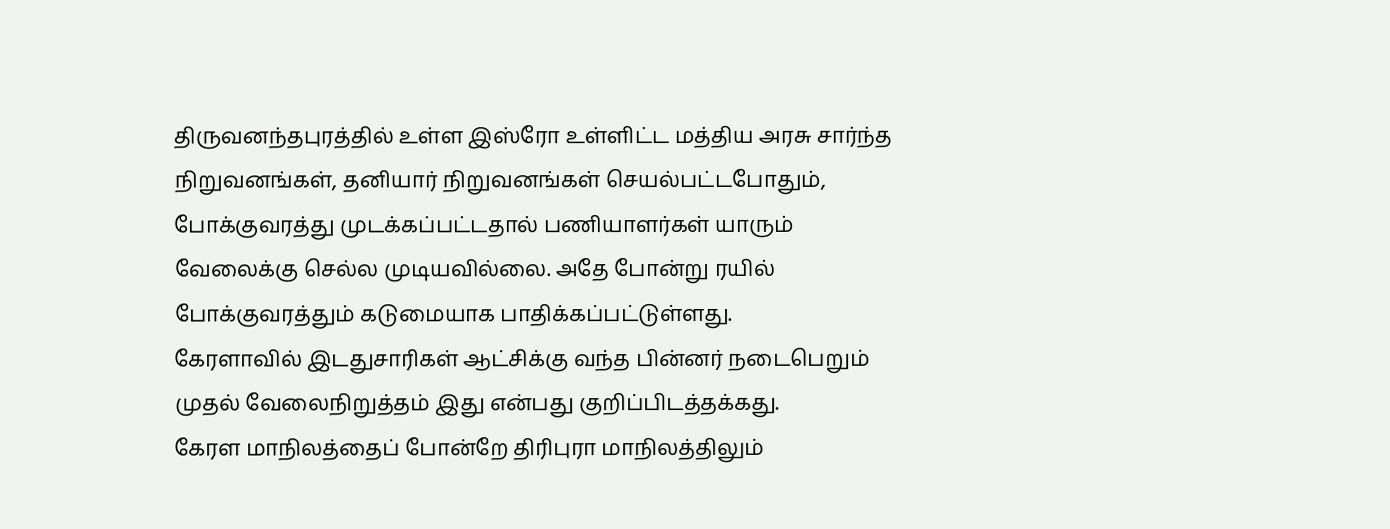திருவனந்தபுரத்தில் உள்ள இஸ்ரோ உள்ளிட்ட மத்திய அரசு சார்ந்த நிறுவனங்கள், தனியார் நிறுவனங்கள் செயல்பட்டபோதும், போக்குவரத்து முடக்கப்பட்டதால் பணியாளர்கள் யாரும் வேலைக்கு செல்ல முடியவில்லை. அதே போன்று ரயில் போக்குவரத்தும் கடுமையாக பாதிக்கப்பட்டுள்ளது.
கேரளாவில் இடதுசாரிகள் ஆட்சிக்கு வந்த பின்னர் நடைபெறும் முதல் வேலைநிறுத்தம் இது என்பது குறிப்பிடத்தக்கது.
கேரள மாநிலத்தைப் போன்றே திரிபுரா மாநிலத்திலும்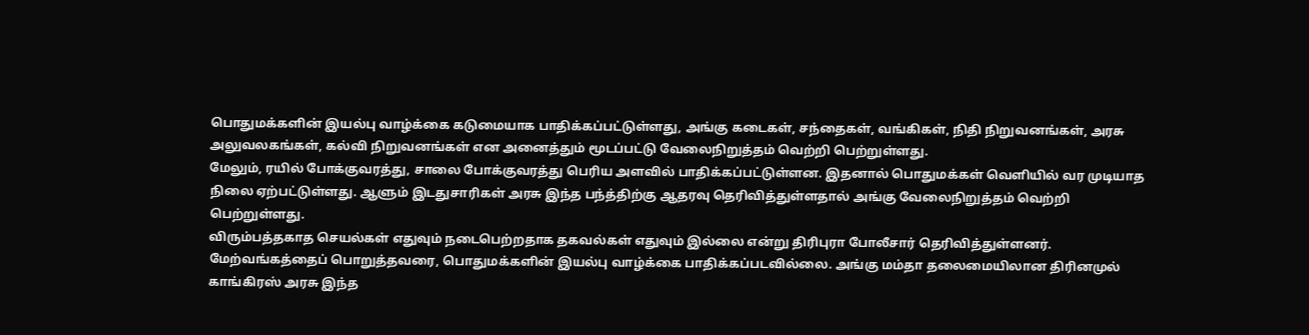பொதுமக்களின் இயல்பு வாழ்க்கை கடுமையாக பாதிக்கப்பட்டுள்ளது, அங்கு கடைகள், சந்தைகள், வங்கிகள், நிதி நிறுவனங்கள், அரசு அலுவலகங்கள், கல்வி நிறுவனங்கள் என அனைத்தும் மூடப்பட்டு வேலைநிறுத்தம் வெற்றி பெற்றுள்ளது.
மேலும், ரயில் போக்குவரத்து, சாலை போக்குவரத்து பெரிய அளவில் பாதிக்கப்பட்டுள்ளன. இதனால் பொதுமக்கள் வெளியில் வர முடியாத நிலை ஏற்பட்டுள்ளது. ஆளும் இடதுசாரிகள் அரசு இந்த பந்த்திற்கு ஆதரவு தெரிவித்துள்ளதால் அங்கு வேலைநிறுத்தம் வெற்றி பெற்றுள்ளது.
விரும்பத்தகாத செயல்கள் எதுவும் நடைபெற்றதாக தகவல்கள் எதுவும் இல்லை என்று திரிபுரா போலீசார் தெரிவித்துள்ளனர்.
மேற்வங்கத்தைப் பொறுத்தவரை, பொதுமக்களின் இயல்பு வாழ்க்கை பாதிக்கப்படவில்லை. அங்கு மம்தா தலைமையிலான திரினமுல் காங்கிரஸ் அரசு இந்த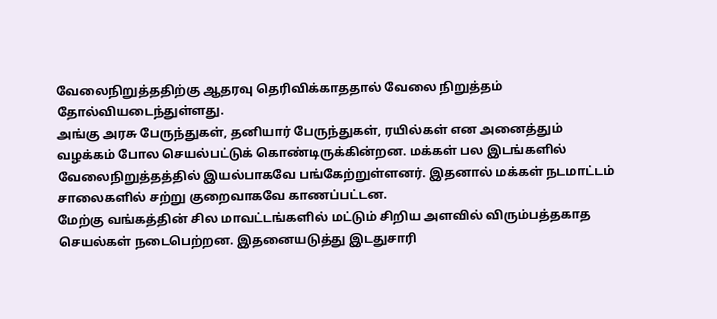வேலைநிறுத்ததிற்கு ஆதரவு தெரிவிக்காததால் வேலை நிறுத்தம் தோல்வியடைந்துள்ளது.
அங்கு அரசு பேருந்துகள், தனியார் பேருந்துகள், ரயில்கள் என அனைத்தும் வழக்கம் போல செயல்பட்டுக் கொண்டிருக்கின்றன. மக்கள் பல இடங்களில் வேலைநிறுத்தத்தில் இயல்பாகவே பங்கேற்றுள்ளனர். இதனால் மக்கள் நடமாட்டம் சாலைகளில் சற்று குறைவாகவே காணப்பட்டன.
மேற்கு வங்கத்தின் சில மாவட்டங்களில் மட்டும் சிறிய அளவில் விரும்பத்தகாத செயல்கள் நடைபெற்றன. இதனையடுத்து இடதுசாரி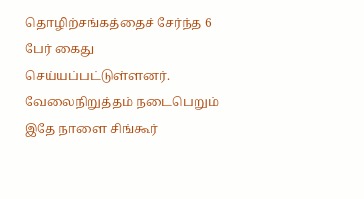தொழிற்சங்கத்தைச் சேர்ந்த 6 பேர் கைது செய்யப்பட்டுள்ளனர்.
வேலைநிறுத்தம் நடைபெறும் இதே நாளை சிங்கூர்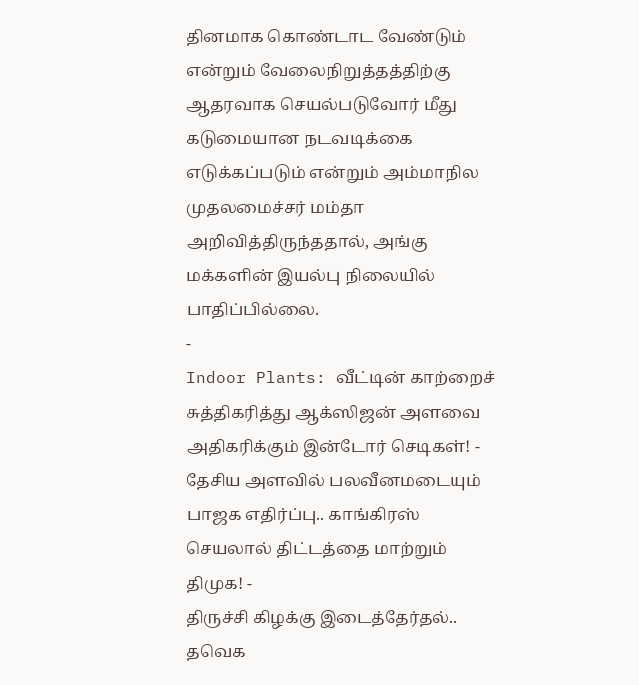தினமாக கொண்டாட வேண்டும் என்றும் வேலைநிறுத்தத்திற்கு ஆதரவாக செயல்படுவோர் மீது கடுமையான நடவடிக்கை எடுக்கப்படும் என்றும் அம்மாநில முதலமைச்சர் மம்தா அறிவித்திருந்ததால், அங்கு மக்களின் இயல்பு நிலையில் பாதிப்பில்லை.
-
Indoor Plants: வீட்டின் காற்றைச் சுத்திகரித்து ஆக்ஸிஜன் அளவை அதிகரிக்கும் இன்டோர் செடிகள்! -
தேசிய அளவில் பலவீனமடையும் பாஜக எதிர்ப்பு.. காங்கிரஸ் செயலால் திட்டத்தை மாற்றும் திமுக! -
திருச்சி கிழக்கு இடைத்தேர்தல்.. தவெக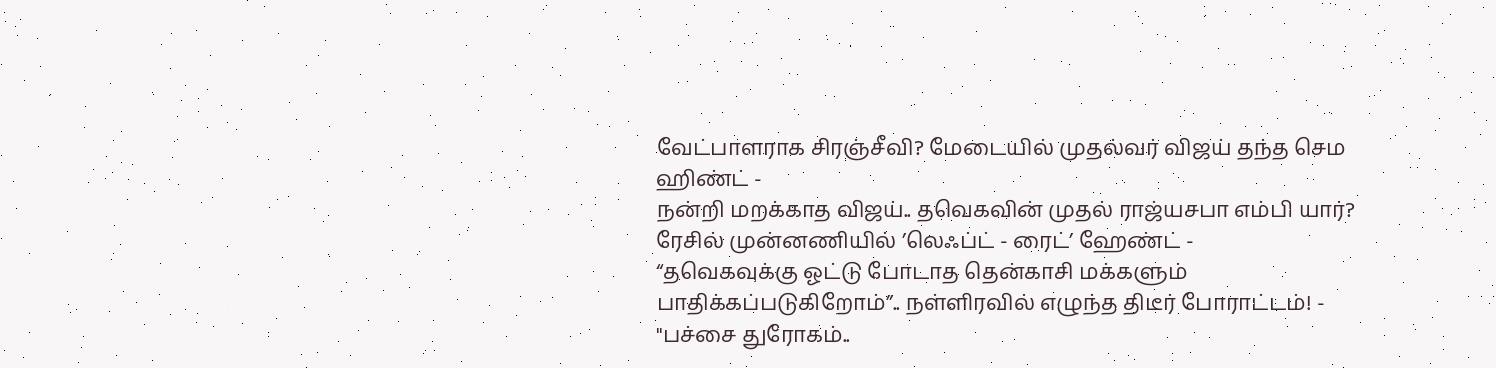வேட்பாளராக சிரஞ்சீவி? மேடையில் முதல்வர் விஜய் தந்த செம ஹிண்ட் -
நன்றி மறக்காத விஜய்.. தவெகவின் முதல் ராஜ்யசபா எம்பி யார்? ரேசில் முன்னணியில் ’லெஃப்ட் - ரைட்’ ஹேண்ட் -
“தவெகவுக்கு ஓட்டு போடாத தென்காசி மக்களும் பாதிக்கப்படுகிறோம்”.. நள்ளிரவில் எழுந்த திடீர் போராட்டம்! -
"பச்சை துரோகம்..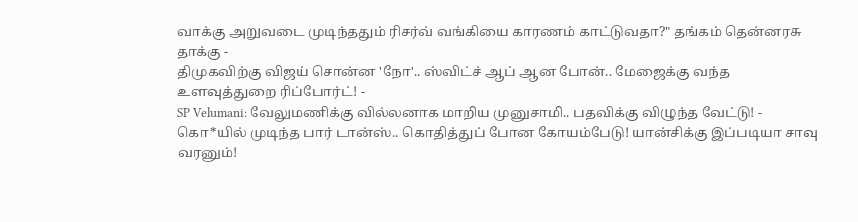வாக்கு அறுவடை முடிந்ததும் ரிசர்வ் வங்கியை காரணம் காட்டுவதா?" தங்கம் தென்னரசு தாக்கு -
திமுகவிற்கு விஜய் சொன்ன 'நோ'.. ஸ்விட்ச் ஆப் ஆன போன்.. மேஜைக்கு வந்த உளவுத்துறை ரிப்போர்ட்! -
SP Velumani: வேலுமணிக்கு வில்லனாக மாறிய முனுசாமி.. பதவிக்கு விழுந்த வேட்டு! -
கொ*யில் முடிந்த பார் டான்ஸ்.. கொதித்துப் போன கோயம்பேடு! யான்சிக்கு இப்படியா சாவு வரனும்!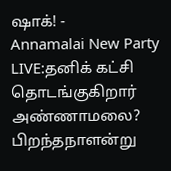ஷாக்! -
Annamalai New Party LIVE:தனிக் கட்சி தொடங்குகிறார் அண்ணாமலை? பிறந்தநாளன்று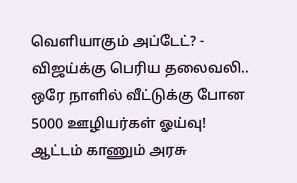வெளியாகும் அப்டேட்? -
விஜய்க்கு பெரிய தலைவலி.. ஒரே நாளில் வீட்டுக்கு போன 5000 ஊழியர்கள் ஓய்வு! ஆட்டம் காணும் அரசு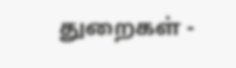துறைகள் -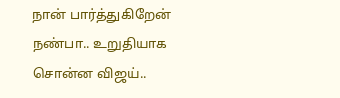நான் பார்த்துகிறேன் நண்பா.. உறுதியாக சொன்ன விஜய்..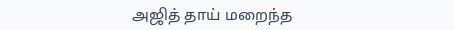அஜித் தாய் மறைந்த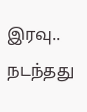இரவு.. நடந்தது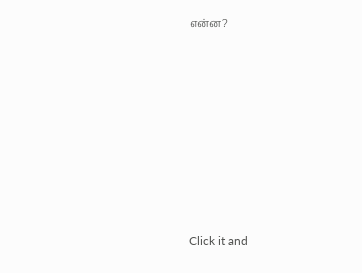என்ன?












Click it and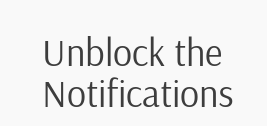Unblock the Notifications